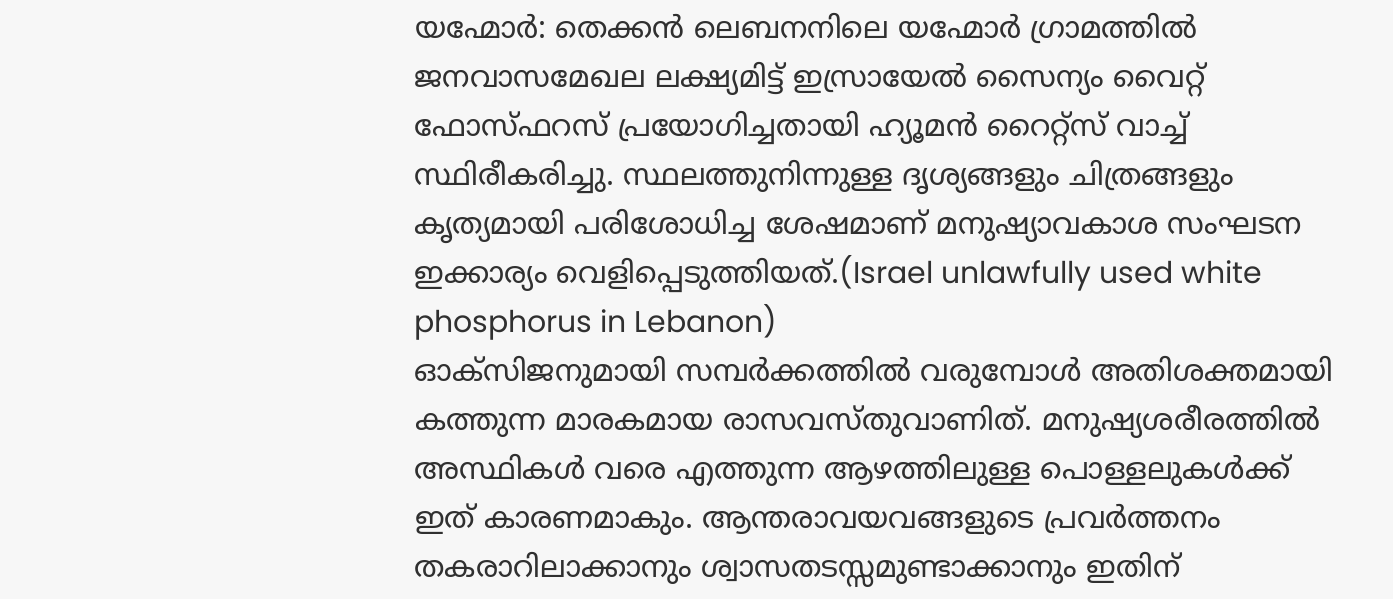യഹ്മോർ: തെക്കൻ ലെബനനിലെ യഹ്മോർ ഗ്രാമത്തിൽ ജനവാസമേഖല ലക്ഷ്യമിട്ട് ഇസ്രായേൽ സൈന്യം വൈറ്റ് ഫോസ്ഫറസ് പ്രയോഗിച്ചതായി ഹ്യൂമൻ റൈറ്റ്സ് വാച്ച് സ്ഥിരീകരിച്ചു. സ്ഥലത്തുനിന്നുള്ള ദൃശ്യങ്ങളും ചിത്രങ്ങളും കൃത്യമായി പരിശോധിച്ച ശേഷമാണ് മനുഷ്യാവകാശ സംഘടന ഇക്കാര്യം വെളിപ്പെടുത്തിയത്.(Israel unlawfully used white phosphorus in Lebanon)
ഓക്സിജനുമായി സമ്പർക്കത്തിൽ വരുമ്പോൾ അതിശക്തമായി കത്തുന്ന മാരകമായ രാസവസ്തുവാണിത്. മനുഷ്യശരീരത്തിൽ അസ്ഥികൾ വരെ എത്തുന്ന ആഴത്തിലുള്ള പൊള്ളലുകൾക്ക് ഇത് കാരണമാകും. ആന്തരാവയവങ്ങളുടെ പ്രവർത്തനം തകരാറിലാക്കാനും ശ്വാസതടസ്സമുണ്ടാക്കാനും ഇതിന്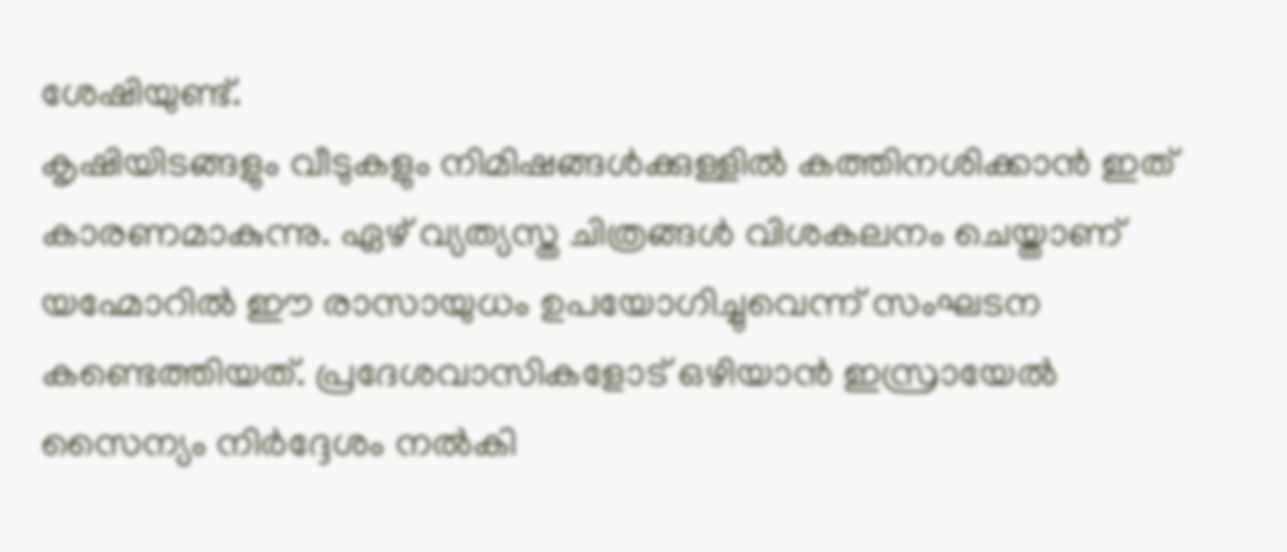ശേഷിയുണ്ട്.
കൃഷിയിടങ്ങളും വീടുകളും നിമിഷങ്ങൾക്കുള്ളിൽ കത്തിനശിക്കാൻ ഇത് കാരണമാകുന്നു. ഏഴ് വ്യത്യസ്ത ചിത്രങ്ങൾ വിശകലനം ചെയ്താണ് യഹ്മോറിൽ ഈ രാസായുധം ഉപയോഗിച്ചുവെന്ന് സംഘടന കണ്ടെത്തിയത്. പ്രദേശവാസികളോട് ഒഴിയാൻ ഇസ്രായേൽ സൈന്യം നിർദ്ദേശം നൽകി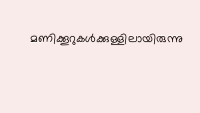മണിക്കൂറുകൾക്കുള്ളിലായിരുന്നു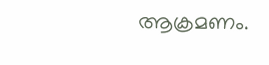ആക്രമണം.